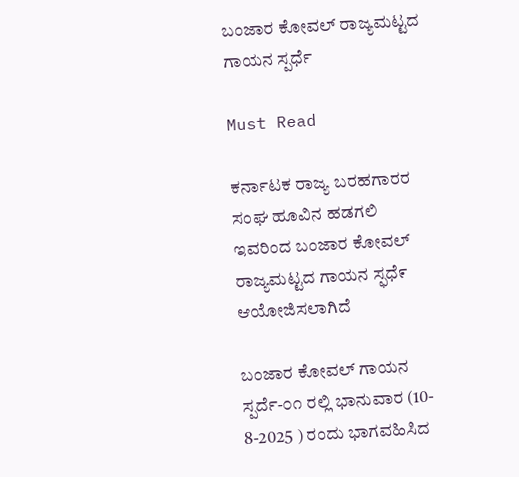ಬಂಜಾರ ಕೋವಲ್ ರಾಜ್ಯಮಟ್ಟದ ಗಾಯನ ಸ್ಪರ್ಧೆ

Must Read

ಕರ್ನಾಟಕ ರಾಜ್ಯ ಬರಹಗಾರರ ಸಂಘ ಹೂವಿನ ಹಡಗಲಿ ಇವರಿಂದ ಬಂಜಾರ ಕೋವಲ್ ರಾಜ್ಯಮಟ್ಟದ ಗಾಯನ ಸ್ಫಧೆ೯ ಆಯೋಜಿಸಲಾಗಿದೆ

ಬಂಜಾರ ಕೋವಲ್ ಗಾಯನ ಸ್ಪರ್ದೆ-೦೧ ರಲ್ಲಿ ಭಾನುವಾರ (10- 8-2025 ) ರಂದು ಭಾಗವಹಿಸಿದ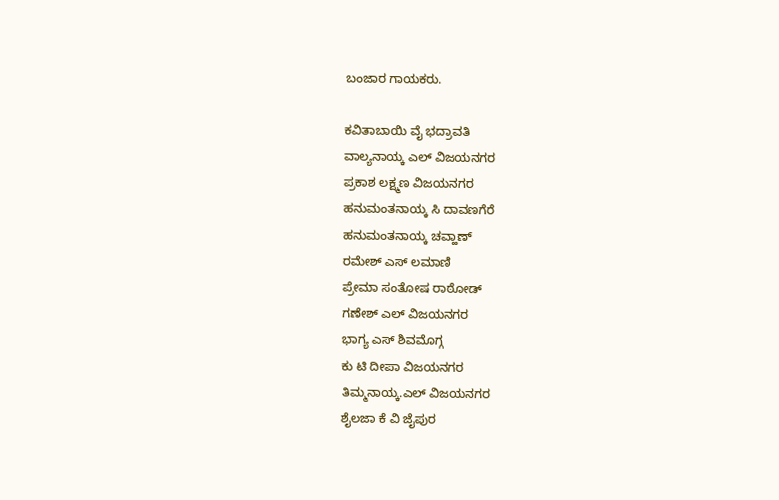ಬಂಜಾರ ಗಾಯಕರು.

ಕವಿತಾಬಾಯಿ ವೈ ಭದ್ರಾವತಿ
ವಾಲ್ಯನಾಯ್ಕ ಎಲ್ ವಿಜಯನಗರ
ಪ್ರಕಾಶ ಲಕ್ಷ್ಮಣ ವಿಜಯನಗರ
ಹನುಮಂತನಾಯ್ಕ ಸಿ ದಾವಣಗೆರೆ
ಹನುಮಂತನಾಯ್ಕ ಚವ್ಹಾಣ್
ರಮೇಶ್ ಎಸ್ ಲಮಾಣಿ
ಪ್ರೇಮಾ ಸಂತೋಷ ರಾಠೋಡ್
ಗಣೇಶ್ ಎಲ್ ವಿಜಯನಗರ
ಭಾಗ್ಯ ಎಸ್ ಶಿವಮೊಗ್ಗ
ಕು ಟಿ ದೀಪಾ ವಿಜಯನಗರ
ತಿಮ್ಮನಾಯ್ಕ.ಎಲ್ ವಿಜಯನಗರ
ಶೈಲಜಾ ಕೆ ವಿ ಜೈಪುರ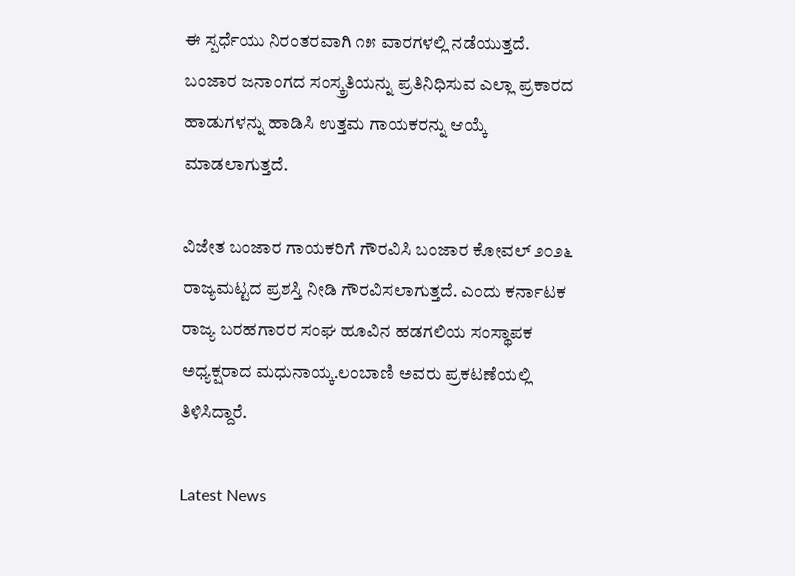ಈ ಸ್ಪರ್ಧೆಯು ನಿರಂತರವಾಗಿ ೧೫ ವಾರಗಳಲ್ಲಿ ನಡೆಯುತ್ತದೆ. ಬಂಜಾರ ಜನಾಂಗದ ಸಂಸ್ಕ್ರತಿಯನ್ನು ಪ್ರತಿನಿಧಿಸುವ ಎಲ್ಲಾ ಪ್ರಕಾರದ ಹಾಡುಗಳನ್ನು ಹಾಡಿಸಿ ಉತ್ತಮ ಗಾಯಕರನ್ನು ಆಯ್ಕೆ ಮಾಡಲಾಗುತ್ತದೆ.

ವಿಜೇತ ಬಂಜಾರ ಗಾಯಕರಿಗೆ ಗೌರವಿಸಿ ಬಂಜಾರ ಕೋವಲ್ ೨೦೨೬ ರಾಜ್ಯಮಟ್ಟದ ಪ್ರಶಸ್ತಿ ನೀಡಿ ಗೌರವಿಸಲಾಗುತ್ತದೆ. ಎಂದು ಕರ್ನಾಟಕ ರಾಜ್ಯ ಬರಹಗಾರರ ಸಂಘ ಹೂವಿನ ಹಡಗಲಿಯ ಸಂಸ್ಥಾಪಕ ಅಧ್ಯಕ್ಷರಾದ ಮಧುನಾಯ್ಕ.ಲಂಬಾಣಿ ಅವರು ಪ್ರಕಟಣೆಯಲ್ಲಿ ತಿಳಿಸಿದ್ದಾರೆ.

Latest News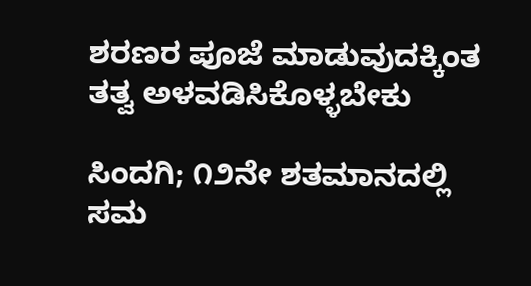ಶರಣರ ಪೂಜೆ ಮಾಡುವುದಕ್ಕಿಂತ ತತ್ವ ಅಳವಡಿಸಿಕೊಳ್ಳಬೇಕು

ಸಿಂದಗಿ; ೧೨ನೇ ಶತಮಾನದಲ್ಲಿ ಸಮ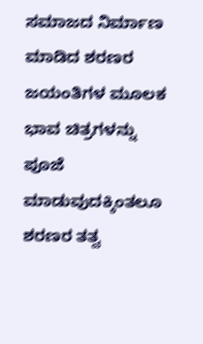ಸಮಾಜದ ನಿರ್ಮಾಣ ಮಾಡಿದ ಶರಣರ ಜಯಂತಿಗಳ ಮೂಲಕ ಭಾವ ಚಿತ್ರಗಳನ್ನು ಪೂಜೆ ಮಾಡುವುದಕ್ಕಿಂತಲೂ ಶರಣರ ತತ್ವ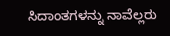ಸಿದಾಂತಗಳನ್ನು ನಾವೆಲ್ಲರು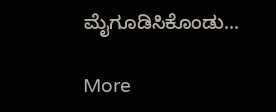ಮೈಗೂಡಿಸಿಕೊಂಡು...

More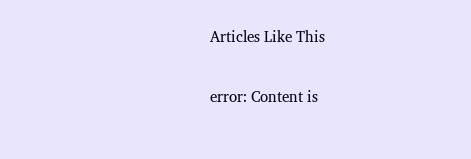Articles Like This

error: Content is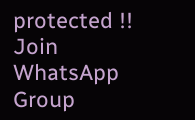protected !!
Join WhatsApp Group